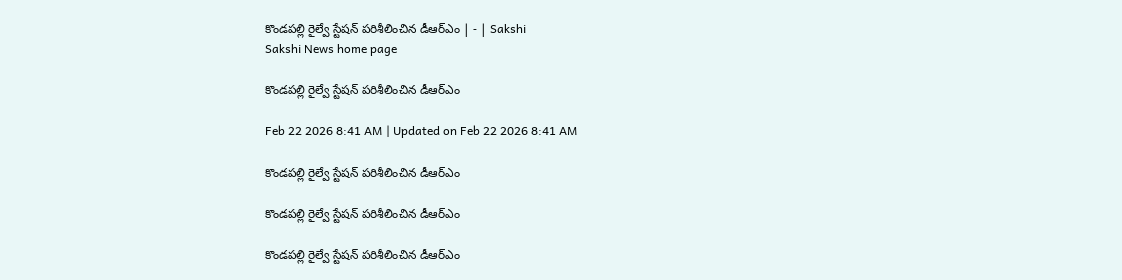కొండపల్లి రైల్వే స్టేషన్‌ పరిశీలించిన డీఆర్‌ఎం | - | Sakshi
Sakshi News home page

కొండపల్లి రైల్వే స్టేషన్‌ పరిశీలించిన డీఆర్‌ఎం

Feb 22 2026 8:41 AM | Updated on Feb 22 2026 8:41 AM

కొండపల్లి రైల్వే స్టేషన్‌ పరిశీలించిన డీఆర్‌ఎం

కొండపల్లి రైల్వే స్టేషన్‌ పరిశీలించిన డీఆర్‌ఎం

కొండపల్లి రైల్వే స్టేషన్‌ పరిశీలించిన డీఆర్‌ఎం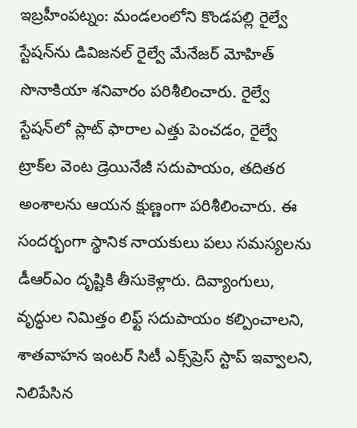ఇబ్రహీంపట్నం: మండలంలోని కొండపల్లి రైల్వే స్టేషన్‌ను డివిజనల్‌ రైల్వే మేనేజర్‌ మోహిత్‌ సొనాకియా శనివారం పరిశీలించారు. రైల్వే స్టేషన్‌లో ప్లాట్‌ ఫారాల ఎత్తు పెంచడం, రైల్వే ట్రాక్‌ల వెంట డ్రెయినేజీ సదుపాయం, తదితర అంశాలను ఆయన క్షుణ్ణంగా పరిశీలించారు. ఈ సందర్భంగా స్థానిక నాయకులు పలు సమస్యలను డీఆర్‌ఎం దృష్టికి తీసుకెళ్లారు. దివ్యాంగులు, వృద్ధుల నిమిత్తం లిఫ్ట్‌ సదుపాయం కల్పించాలని, శాతవాహన ఇంటర్‌ సిటీ ఎక్స్‌ప్రెస్‌ స్టాప్‌ ఇవ్వాలని, నిలిపేసిన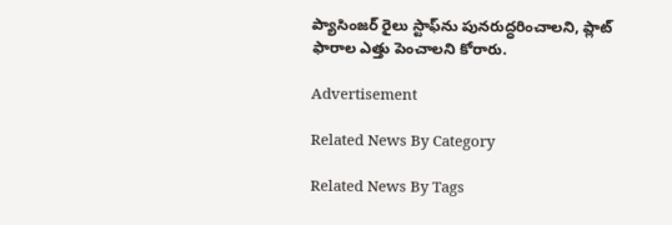ప్యాసింజర్‌ రైలు స్టాఫ్‌ను పునరుద్ధరించాలని, ప్లాట్‌ ఫారాల ఎత్తు పెంచాలని కోరారు.

Advertisement

Related News By Category

Related News By Tags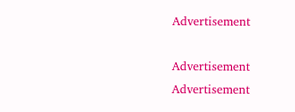Advertisement

Advertisement
Advertisement